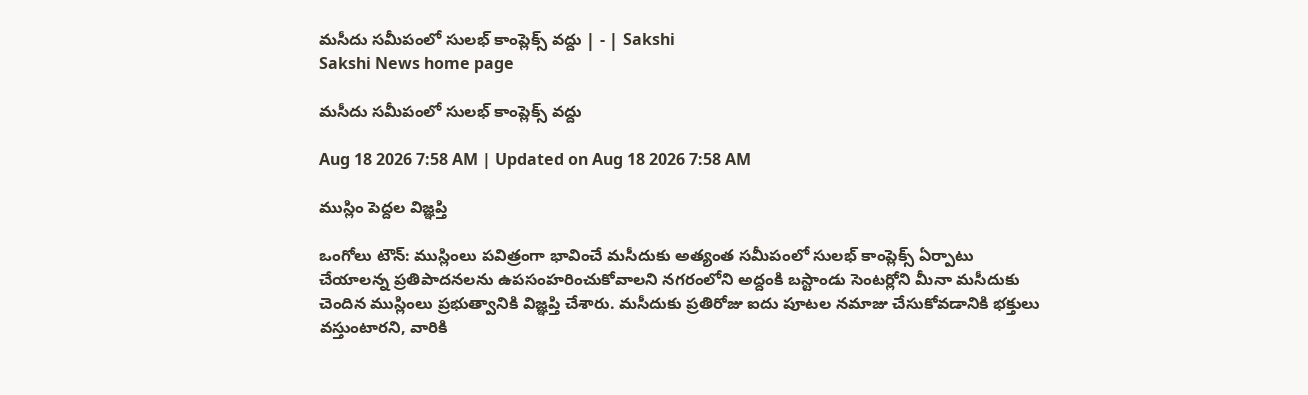మసీదు సమీపంలో సులభ్‌ కాంప్లెక్స్‌ వద్దు | - | Sakshi
Sakshi News home page

మసీదు సమీపంలో సులభ్‌ కాంప్లెక్స్‌ వద్దు

Aug 18 2026 7:58 AM | Updated on Aug 18 2026 7:58 AM

ముస్లిం పెద్దల విజ్ఞప్తి

ఒంగోలు టౌన్‌: ముస్లింలు పవిత్రంగా భావించే మసీదుకు అత్యంత సమీపంలో సులభ్‌ కాంప్లెక్స్‌ ఏర్పాటు చేయాలన్న ప్రతిపాదనలను ఉపసంహరించుకోవాలని నగరంలోని అద్దంకి బస్టాండు సెంటర్లోని మీనా మసీదుకు చెందిన ముస్లింలు ప్రభుత్వానికి విజ్ఞప్తి చేశారు. మసీదుకు ప్రతిరోజు ఐదు పూటల నమాజు చేసుకోవడానికి భక్తులు వస్తుంటారని, వారికి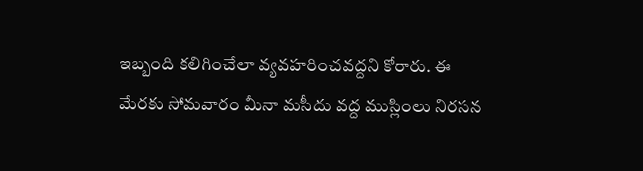ఇబ్బంది కలిగించేలా వ్యవహరించవద్దని కోరారు. ఈ మేరకు సోమవారం మీనా మసీదు వద్ద ముస్లింలు నిరసన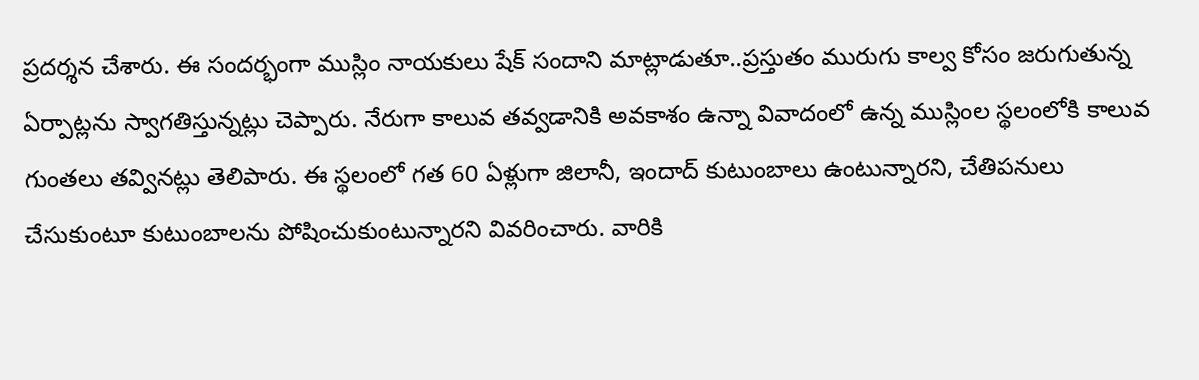ప్రదర్శన చేశారు. ఈ సందర్భంగా ముస్లిం నాయకులు షేక్‌ సందాని మాట్లాడుతూ..ప్రస్తుతం మురుగు కాల్వ కోసం జరుగుతున్న ఏర్పాట్లను స్వాగతిస్తున్నట్లు చెప్పారు. నేరుగా కాలువ తవ్వడానికి అవకాశం ఉన్నా వివాదంలో ఉన్న ముస్లింల స్థలంలోకి కాలువ గుంతలు తవ్వినట్లు తెలిపారు. ఈ స్థలంలో గత 60 ఏళ్లుగా జిలానీ, ఇందాద్‌ కుటుంబాలు ఉంటున్నారని, చేతిపనులు చేసుకుంటూ కుటుంబాలను పోషించుకుంటున్నారని వివరించారు. వారికి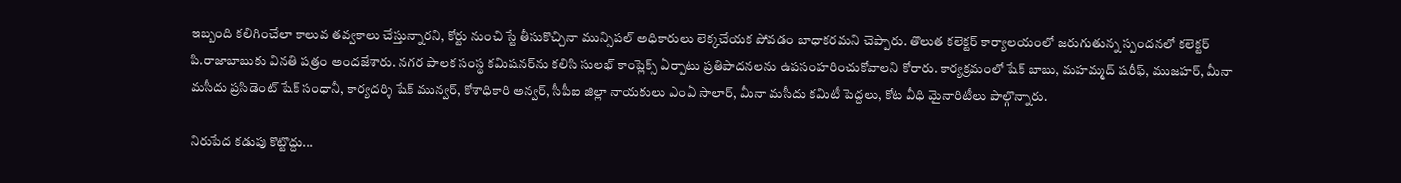ఇబ్బంది కలిగించేలా కాలువ తవ్వకాలు చేస్తున్నారని, కోర్టు నుంచి స్టే తీసుకొచ్చినా మున్సిపల్‌ అధికారులు లెక్కచేయక పోవడం బాధాకరమని చెప్పారు. తొలుత కలెక్టర్‌ కార్యాలయంలో జరుగుతున్న స్పందనలో కలెక్టర్‌ పి.రాజాబాబుకు వినతి పత్రం అందజేశారు. నగర పాలక సంస్థ కమిషనర్‌ను కలిసి సులభ్‌ కాంప్లెక్స్‌ ఏర్పాటు ప్రతిపాదనలను ఉపసంహరించుకోవాలని కోరారు. కార్యక్రమంలో షేక్‌ బాబు, మహమ్మద్‌ షరీఫ్‌, ముజహర్‌, మీనా మసీదు ప్రసిడెంట్‌ షేక్‌ సంధానీ, కార్యదర్శి షేక్‌ మున్వర్‌, కోశాధికారి అన్వర్‌, సీపీఐ జిల్లా నాయకులు ఎంఏ సాలార్‌, మీనా మసీదు కమిటీ పెద్దలు, కోట వీధి మైనారిటీలు పాల్గొన్నారు.

నిరుపేద కడుపు కొట్టొద్దు...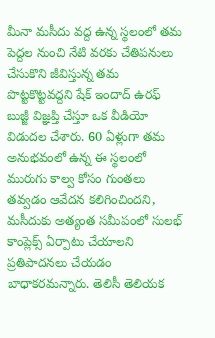మీనా మసీదు వద్ద ఉన్న స్థలంలో తమ పెద్దల నుంచి నేటి వరకు చేతిపనులు చేసుకొని జీవిస్తున్న తమ పొట్టకొట్టవద్దని షేక్‌ ఇందాద్‌ ఉరఫ్‌ బుజ్జీ విజ్ఞప్తి చేస్తూ ఒక వీడియో విడుదల చేశారు. 60 ఏళ్లుగా తమ అనుభవంలో ఉన్న ఈ స్థలంలో మురుగు కాల్వ కోసం గుంతలు తవ్వడం ఆవేదన కలిగించిందని, మసీదుకు అత్యంత సమీపంలో సులభ్‌ కాంప్లెక్స్‌ ఏర్పాటు చేయాలని ప్రతిపాదనలు చేయడం బాధాకరమన్నారు. తెలిసీ తెలియక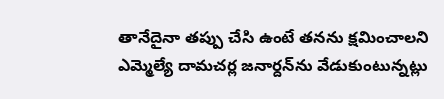తానేదైనా తప్పు చేసి ఉంటే తనను క్షమించాలని ఎమ్మెల్యే దామచర్ల జనార్దన్‌ను వేడుకుంటున్నట్లు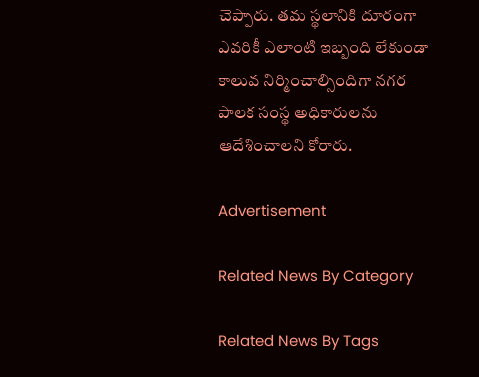చెప్పారు. తమ స్థలానికి దూరంగా ఎవరికీ ఎలాంటి ఇబ్బంది లేకుండా కాలువ నిర్మించాల్సిందిగా నగర పాలక సంస్థ అధికారులను ఆదేశించాలని కోరారు.

Advertisement

Related News By Category

Related News By Tags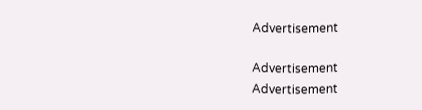Advertisement

Advertisement
Advertisement